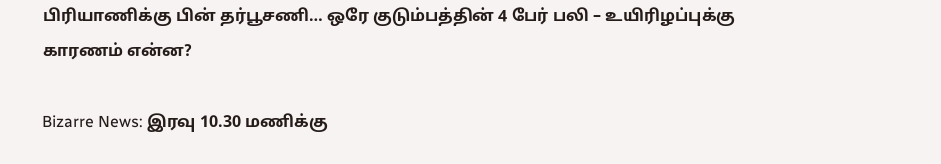பிரியாணிக்கு பின் தர்பூசணி… ஒரே குடும்பத்தின் 4 பேர் பலி – உயிரிழப்புக்கு காரணம் என்ன?

Bizarre News: இரவு 10.30 மணிக்கு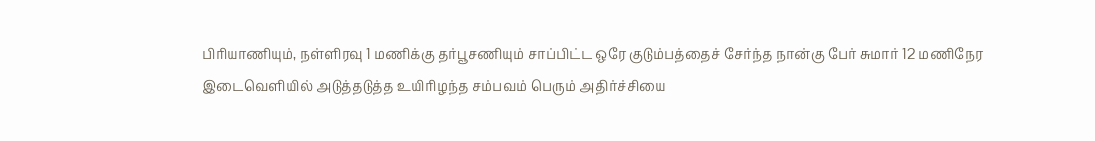பிரியாணியும், நள்ளிரவு 1 மணிக்கு தர்பூசணியும் சாப்பிட்ட ஒரே குடும்பத்தைச் சேர்ந்த நான்கு பேர் சுமார் 12 மணிநேர இடைவெளியில் அடுத்தடுத்த உயிரிழந்த சம்பவம் பெரும் அதிர்ச்சியை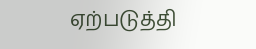ஏற்படுத்தி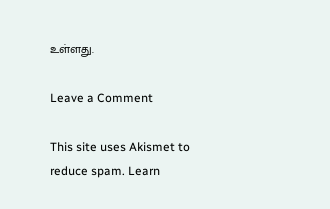உள்ளது.

Leave a Comment

This site uses Akismet to reduce spam. Learn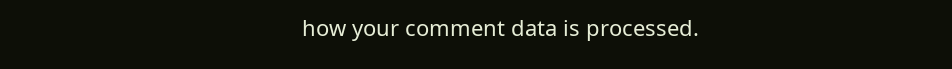how your comment data is processed.